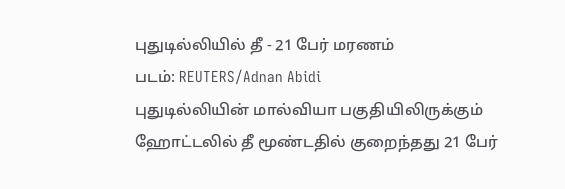புதுடில்லியில் தீ - 21 பேர் மரணம்
படம்: REUTERS/Adnan Abidi
புதுடில்லியின் மால்வியா பகுதியிலிருக்கும் ஹோட்டலில் தீ மூண்டதில் குறைந்தது 21 பேர்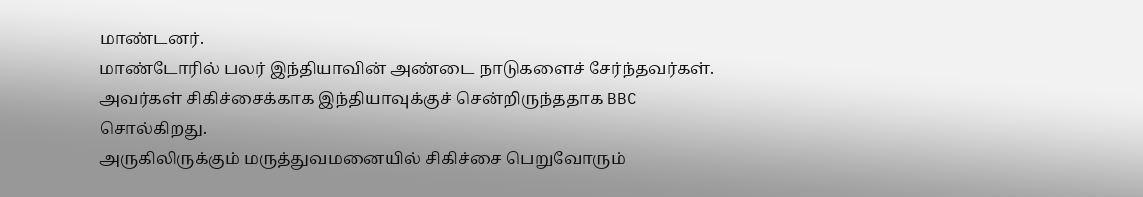மாண்டனர்.
மாண்டோரில் பலர் இந்தியாவின் அண்டை நாடுகளைச் சேர்ந்தவர்கள். அவர்கள் சிகிச்சைக்காக இந்தியாவுக்குச் சென்றிருந்ததாக BBC சொல்கிறது.
அருகிலிருக்கும் மருத்துவமனையில் சிகிச்சை பெறுவோரும்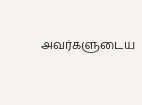அவர்களுடைய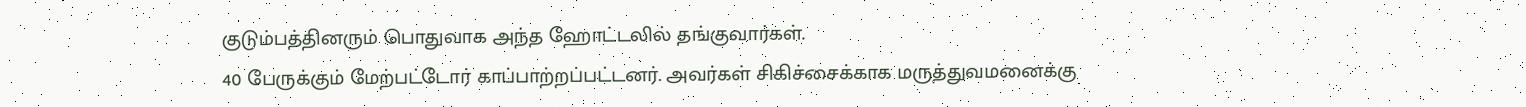குடும்பத்தினரும் பொதுவாக அந்த ஹோட்டலில் தங்குவார்கள்.
40 பேருக்கும் மேற்பட்டோர் காப்பாற்றப்பட்டனர். அவர்கள் சிகிச்சைக்காக மருத்துவமனைக்கு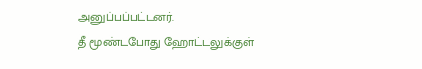அனுப்பப்பட்டனர்.
தீ மூண்டபோது ஹோட்டலுக்குள்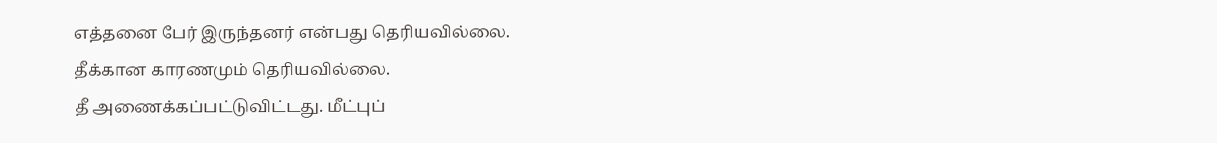எத்தனை பேர் இருந்தனர் என்பது தெரியவில்லை.
தீக்கான காரணமும் தெரியவில்லை.
தீ அணைக்கப்பட்டுவிட்டது. மீட்புப்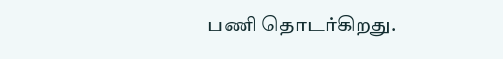பணி தொடர்கிறது.